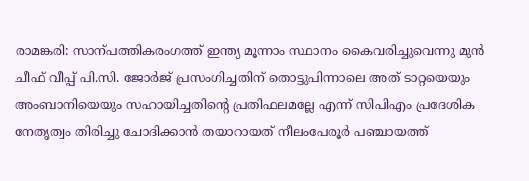രാമങ്കരി: സാന്പത്തികരംഗത്ത് ഇന്ത്യ മൂന്നാം സ്ഥാനം കൈവരിച്ചുവെന്നു മുൻ ചീഫ് വീപ്പ് പി.സി. ജോർജ് പ്രസംഗിച്ചതിന് തൊട്ടുപിന്നാലെ അത് ടാറ്റയെയും അംബാനിയെയും സഹായിച്ചതിന്റെ പ്രതിഫലമല്ലേ എന്ന് സിപിഎം പ്രദേശിക നേതൃത്വം തിരിച്ചു ചോദിക്കാൻ തയാറായത് നീലംപേരൂർ പഞ്ചായത്ത്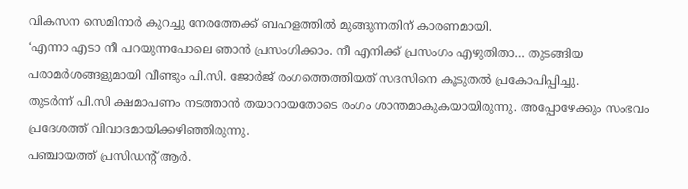വികസന സെമിനാർ കുറച്ചു നേരത്തേക്ക് ബഹളത്തിൽ മുങ്ങുന്നതിന് കാരണമായി.
‘എന്നാ എടാ നീ പറയുന്നപോലെ ഞാൻ പ്രസംഗിക്കാം. നീ എനിക്ക് പ്രസംഗം എഴുതിതാ… തുടങ്ങിയ പരാമർശങ്ങളുമായി വീണ്ടും പി.സി. ജോർജ് രംഗത്തെത്തിയത് സദസിനെ കൂടുതൽ പ്രകോപിപ്പിച്ചു.
തുടർന്ന് പി.സി ക്ഷമാപണം നടത്താൻ തയാറായതോടെ രംഗം ശാന്തമാകുകയായിരുന്നു. അപ്പോഴേക്കും സംഭവം പ്രദേശത്ത് വിവാദമായിക്കഴിഞ്ഞിരുന്നു.
പഞ്ചായത്ത് പ്രസിഡന്റ് ആർ.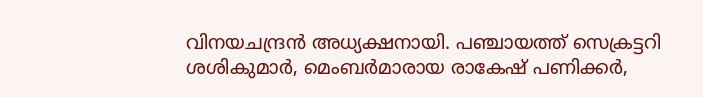വിനയചന്ദ്രൻ അധ്യക്ഷനായി. പഞ്ചായത്ത് സെക്രട്ടറി ശശികുമാർ, മെംബർമാരായ രാകേഷ് പണിക്കർ,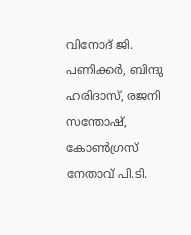വിനോദ് ജി. പണിക്കർ, ബിന്ദു ഹരിദാസ്, രജനി സന്തോഷ്, കോൺഗ്രസ് നേതാവ് പി.ടി.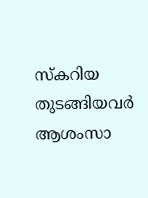സ്കറിയ തുടങ്ങിയവർ ആശംസാ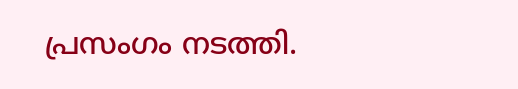പ്രസംഗം നടത്തി.